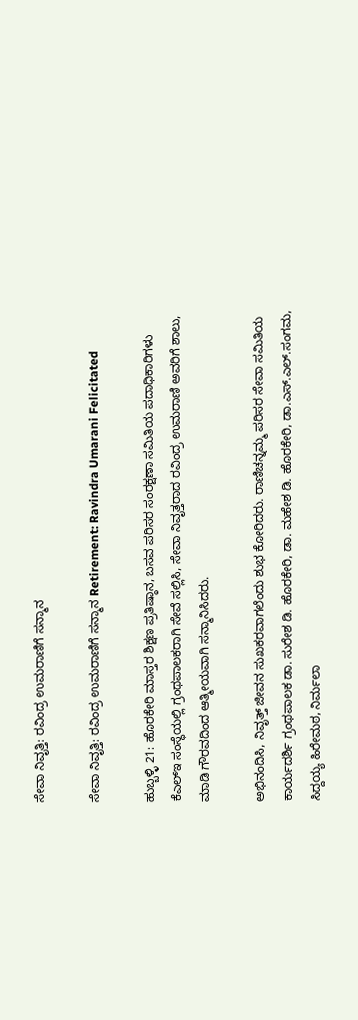ಸೇವಾ ನಿವೃತ್ತಿ: ರವಿಂದ್ರ ಉಮರಾಣಿಗೆ ಸನ್ಮಾನ

ಸೇವಾ ನಿವೃತ್ತಿ: ರವಿಂದ್ರ ಉಮರಾಣಿಗೆ ಸನ್ಮಾನ Retirement: Ravindra Umarani Felicitated

ಹುಬ್ಬಳ್ಳಿ 21: ಹೊರಕೇರಿ ಮಾಸ್ತರ ಶಿಕ್ಷಣ ಪ್ರತಿಷ್ಠಾನ, ಬಸವ ಪರಿಸರ ಸಂರಕ್ಷಣಾ ಸಮಿತಿಯ ಪದಾಧಿಕಾರಿಗಳು  ಕೆಎಲ್‌ಇ ಸಂಸ್ಥೆಯಲ್ಲಿ ಗ್ರಂಥಪಾಲಕರಾಗಿ ಸೇವೆ ಸಲ್ಲಿಸಿ, ಸೇವಾ ನಿವೃತ್ತರಾದ ರವಿಂದ್ರ ಉಮರಾಣಿ ಅವರಿಗೆ ಶಾಲು, ಮಾಡಿ ಗೌರವದಿಂದ ಆತ್ಮೀಯವಾಗಿ ಸನ್ಮಾನಿಸಿದರು.

ಅಭಿನಂದಿಸಿ, ನಿವೃತ್ತ್‌ ಜೀವನ ಸುಖಕರವಾಗಲೆಂದು ಶುಭ ಕೋರಿದರು. ರಾಣಿಚನ್ನಮ್ಮ ಪರಿಸರ ಸೇವಾ ಸಮಿತಿಯ ಕಾರ್ಯದರ್ಶಿ ಗ್ರಂಥಪಾಲಕ ಡಾ. ಸುರೇಶ ಡಿ. ಹೊರಕೇರಿ, ಡಾ. ಮಹೇಶ ಡಿ. ಹೊರಕೇರಿ, ಡಾ.ಎಸ್‌.ಎಲ್‌.ಸಂಗಮ, ಸಿದ್ದಯ್ಯ ಹಿರೇಮಠ, ನಿರ್ಮಲಾ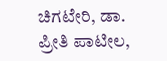ಚಿಗಟೇರಿ, ಡಾ. ಪ್ರೀತಿ ಪಾಟೀಲ,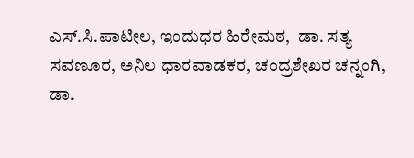ಎಸ್‌.ಸಿ.ಪಾಟೀಲ, ಇಂದುಧರ ಹಿರೇಮಠ,  ಡಾ. ಸತ್ಯ ಸವಣೂರ, ಅನಿಲ ಧಾರವಾಡಕರ, ಚಂದ್ರಶೇಖರ ಚನ್ನಂಗಿ, ಡಾ.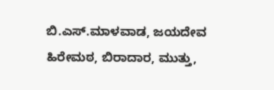ಬಿ.ಎಸ್‌.ಮಾಳವಾಡ, ಜಯದೇವ ಹಿರೇಮಠ, ಬಿರಾದಾರ, ಮುತ್ತು,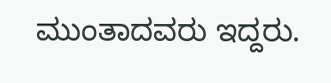ಮುಂತಾದವರು ಇದ್ದರು.